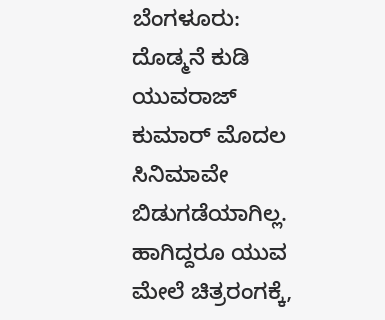ಬೆಂಗಳೂರು: ದೊಡ್ಮನೆ ಕುಡಿ ಯುವರಾಜ್ ಕುಮಾರ್ ಮೊದಲ ಸಿನಿಮಾವೇ ಬಿಡುಗಡೆಯಾಗಿಲ್ಲ. ಹಾಗಿದ್ದರೂ ಯುವ ಮೇಲೆ ಚಿತ್ರರಂಗಕ್ಕೆ,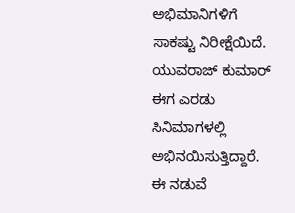ಅಭಿಮಾನಿಗಳಿಗೆ ಸಾಕಷ್ಟು ನಿರೀಕ್ಷೆಯಿದೆ. ಯುವರಾಜ್ ಕುಮಾರ್ ಈಗ ಎರಡು ಸಿನಿಮಾಗಳಲ್ಲಿ ಅಭಿನಯಿಸುತ್ತಿದ್ದಾರೆ. ಈ ನಡುವೆ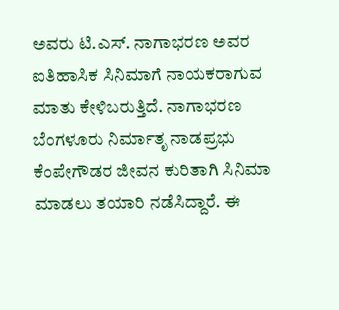ಅವರು ಟಿ.ಎಸ್. ನಾಗಾಭರಣ ಅವರ ಐತಿಹಾಸಿಕ ಸಿನಿಮಾಗೆ ನಾಯಕರಾಗುವ ಮಾತು ಕೇಳಿಬರುತ್ತಿದೆ. ನಾಗಾಭರಣ ಬೆಂಗಳೂರು ನಿರ್ಮಾತೃ ನಾಡಪ್ರಭು ಕೆಂಪೇಗೌಡರ ಜೀವನ ಕುರಿತಾಗಿ ಸಿನಿಮಾ ಮಾಡಲು ತಯಾರಿ ನಡೆಸಿದ್ದಾರೆ. ಈ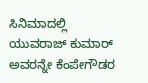ಸಿನಿಮಾದಲ್ಲಿ ಯುವರಾಜ್ ಕುಮಾರ್ ಅವರನ್ನೇ ಕೆಂಪೇಗೌಡರ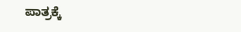ಪಾತ್ರಕ್ಕೆ